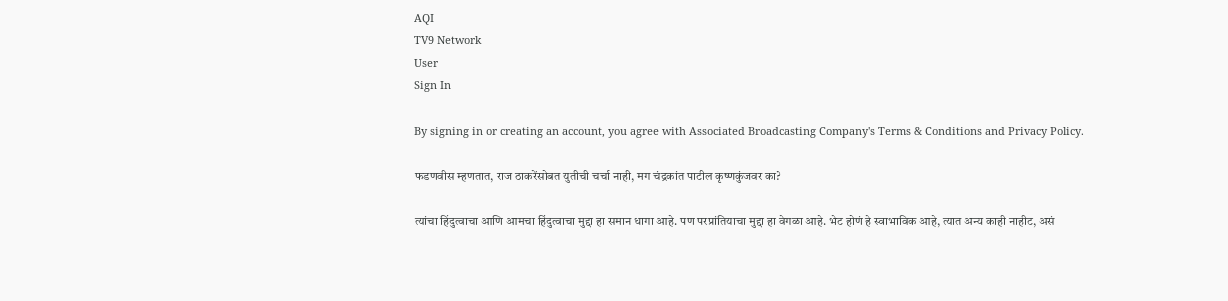AQI
TV9 Network
User
Sign In

By signing in or creating an account, you agree with Associated Broadcasting Company's Terms & Conditions and Privacy Policy.

फडणवीस म्हणतात, राज ठाकरेंसोबत युतीची चर्चा नाही, मग चंद्रकांत पाटील कृष्णकुंजवर का?

त्यांचा हिंदुत्वाचा आणि आमचा हिंदुत्वाचा मुद्दा हा समान धागा आहे. पण परप्रांतियाचा मुद्दा हा वेगळा आहे. भेट होणं हे स्वाभाविक आहे, त्यात अन्य काही नाहीट, असं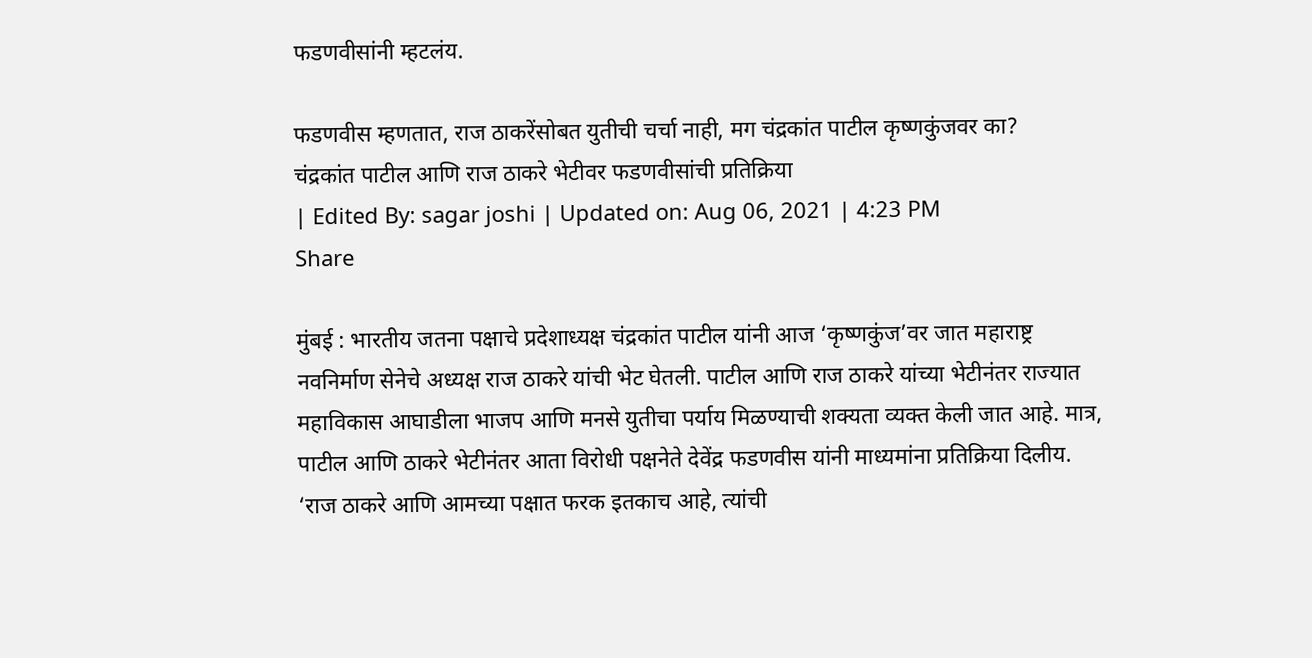फडणवीसांनी म्हटलंय.

फडणवीस म्हणतात, राज ठाकरेंसोबत युतीची चर्चा नाही, मग चंद्रकांत पाटील कृष्णकुंजवर का?
चंद्रकांत पाटील आणि राज ठाकरे भेटीवर फडणवीसांची प्रतिक्रिया
| Edited By: sagar joshi | Updated on: Aug 06, 2021 | 4:23 PM
Share

मुंबई : भारतीय जतना पक्षाचे प्रदेशाध्यक्ष चंद्रकांत पाटील यांनी आज ‘कृष्णकुंज’वर जात महाराष्ट्र नवनिर्माण सेनेचे अध्यक्ष राज ठाकरे यांची भेट घेतली. पाटील आणि राज ठाकरे यांच्या भेटीनंतर राज्यात महाविकास आघाडीला भाजप आणि मनसे युतीचा पर्याय मिळण्याची शक्यता व्यक्त केली जात आहे. मात्र, पाटील आणि ठाकरे भेटीनंतर आता विरोधी पक्षनेते देवेंद्र फडणवीस यांनी माध्यमांना प्रतिक्रिया दिलीय. ‘राज ठाकरे आणि आमच्या पक्षात फरक इतकाच आहे, त्यांची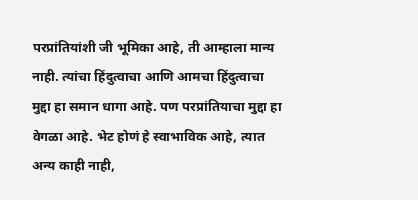परप्रांतियांशी जी भूमिका आहे, ती आम्हाला मान्य नाही. त्यांचा हिंदुत्वाचा आणि आमचा हिंदुत्वाचा मुद्दा हा समान धागा आहे. पण परप्रांतियाचा मुद्दा हा वेगळा आहे. भेट होणं हे स्वाभाविक आहे, त्यात अन्य काही नाही,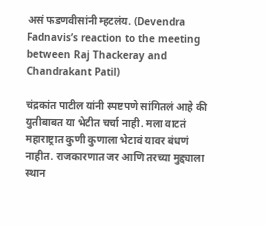असं फडणवीसांनी म्हटलंय. (Devendra Fadnavis’s reaction to the meeting between Raj Thackeray and Chandrakant Patil)

चंद्रकांत पाटील यांनी स्पष्टपणे सांगितलं आहे की युतीबाबत या भेटीत चर्चा नाही. मला वाटतं महाराष्ट्रात कुणी कुणाला भेटावं यावर बंधणं नाहीत. राजकारणात जर आणि तरच्या मुद्द्याला स्थान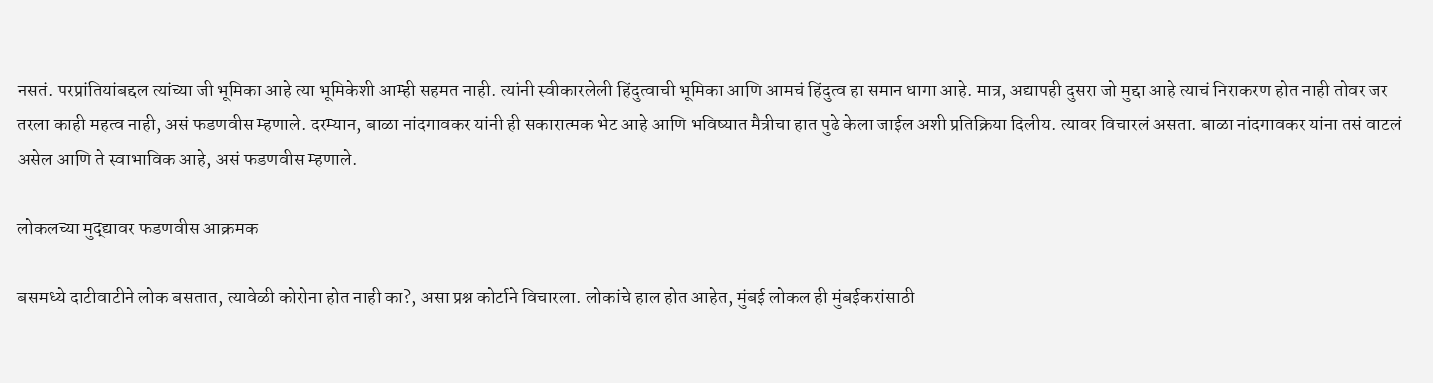नसतं. परप्रांतियांबद्दल त्यांच्या जी भूमिका आहे त्या भूमिकेशी आम्ही सहमत नाही. त्यांनी स्वीकारलेली हिंदुत्वाची भूमिका आणि आमचं हिंदुत्व हा समान धागा आहे. मात्र, अद्यापही दुसरा जो मुद्दा आहे त्याचं निराकरण होत नाही तोवर जर तरला काही महत्व नाही, असं फडणवीस म्हणाले. दरम्यान, बाळा नांदगावकर यांनी ही सकारात्मक भेट आहे आणि भविष्यात मैत्रीचा हात पुढे केला जाईल अशी प्रतिक्रिया दिलीय. त्यावर विचारलं असता. बाळा नांदगावकर यांना तसं वाटलं असेल आणि ते स्वाभाविक आहे, असं फडणवीस म्हणाले.

लोकलच्या मुद्द्यावर फडणवीस आक्रमक

बसमध्ये दाटीवाटीने लोक बसतात, त्यावेळी कोरोना होत नाही का?, असा प्रश्न कोर्टाने विचारला. लोकांचे हाल होत आहेत, मुंबई लोकल ही मुंबईकरांसाठी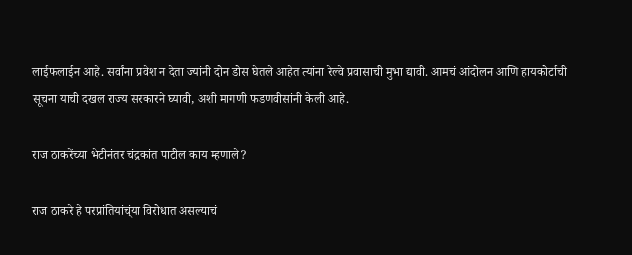लाईफलाईन आहे. सर्वांना प्रवेश न देता ज्यांनी दोन डोस घेतले आहेत त्यांना रेल्वे प्रवासाची मुभा द्यावी. आमचं आंदोलन आणि हायकोर्टाची सूचना याची दखल राज्य सरकारने घ्यावी, अशी मागणी फडणवीसांनी केली आहे.

राज ठाकरेंच्या भेटीनंतर चंद्रकांत पाटील काय म्हणाले?

राज ठाकरे हे परप्रांतियांच्ंया विरोधात असल्याचं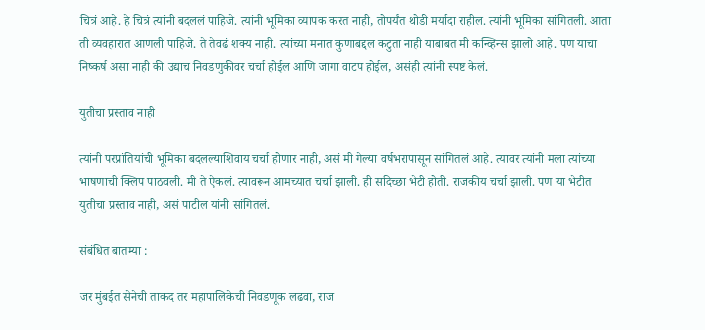चित्रं आहे. हे चित्रं त्यांनी बदललं पाहिजे. त्यांनी भूमिका व्यापक करत नाही, तोपर्यंत थोडी मर्यादा राहील. त्यांनी भूमिका सांगितली. आता ती व्यवहारात आणली पाहिजे. ते तेवढं शक्य नाही. त्यांच्या मनात कुणाबद्दल कटुता नाही याबाबत मी कन्व्हिन्स झालो आहे. पण याचा निष्कर्ष असा नाही की उद्याच निवडणुकीवर चर्चा होईल आणि जागा वाटप होईल, असंही त्यांनी स्पष्ट केलं.

युतीचा प्रस्ताव नाही

त्यांनी परप्रांतियांची भूमिका बदलल्याशिवाय चर्चा होणार नाही, असं मी गेल्या वर्षभरापासून सांगितलं आहे. त्यावर त्यांनी मला त्यांच्या भाषणाची क्लिप पाठवली. मी ते ऐकलं. त्यावरून आमच्यात चर्चा झाली. ही सदिच्छा भेटी होती. राजकीय चर्चा झाली. पण या भेटीत युतीचा प्रस्ताव नाही, असं पाटील यांनी सांगितलं.

संबंधित बातम्या :

जर मुंबईत सेनेची ताकद तर महापालिकेची निवडणूक लढवा, राज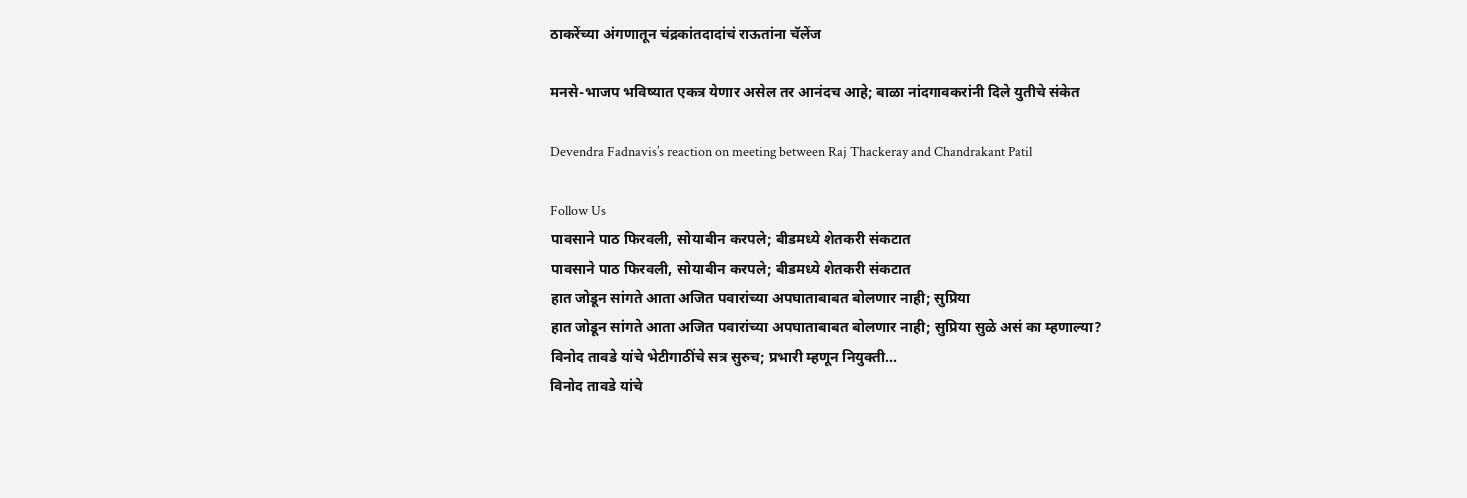ठाकरेंच्या अंगणातून चंद्रकांतदादांचं राऊतांना चॅलेंज

मनसे-भाजप भविष्यात एकत्र येणार असेल तर आनंदच आहे; बाळा नांदगावकरांनी दिले युतीचे संकेत

Devendra Fadnavis’s reaction on meeting between Raj Thackeray and Chandrakant Patil

Follow Us
पावसाने पाठ फिरवली, सोयाबीन करपले; बीडमध्ये शेतकरी संकटात
पावसाने पाठ फिरवली, सोयाबीन करपले; बीडमध्ये शेतकरी संकटात
हात जोडून सांगते आता अजित पवारांच्या अपघाताबाबत बोलणार नाही; सुप्रिया
हात जोडून सांगते आता अजित पवारांच्या अपघाताबाबत बोलणार नाही; सुप्रिया सुळे असं का म्हणाल्या?
विनोद तावडे यांचे भेटीगाठींचे सत्र सुरुच; प्रभारी म्हणून नियुक्ती...
विनोद तावडे यांचे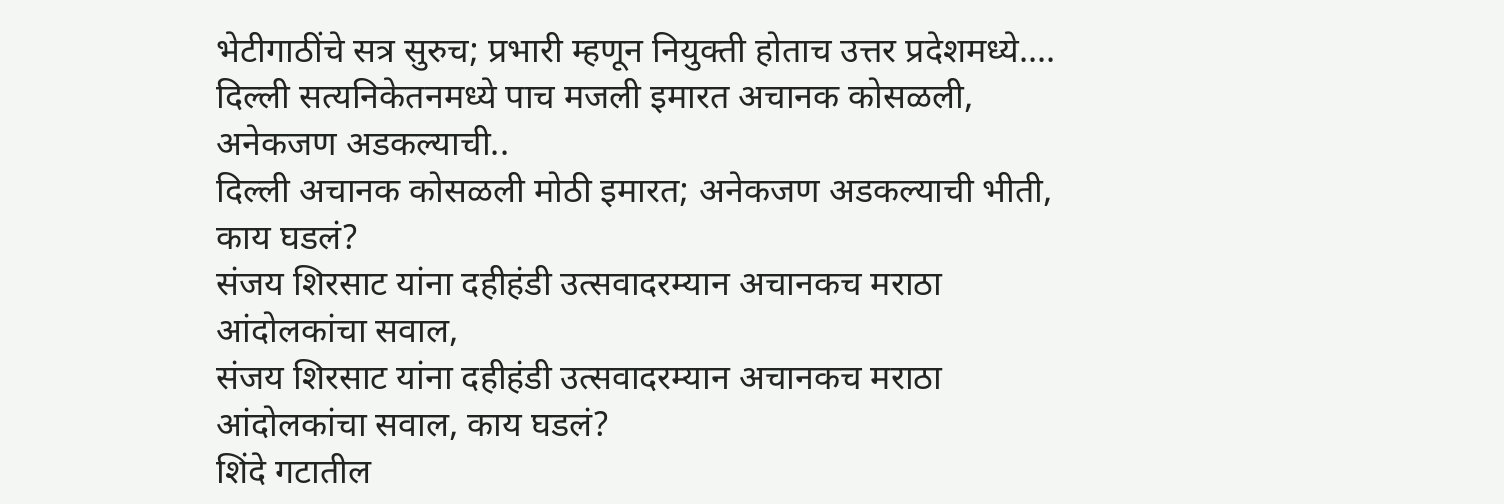भेटीगाठींचे सत्र सुरुच; प्रभारी म्हणून नियुक्ती होताच उत्तर प्रदेशमध्ये....
दिल्ली सत्यनिकेतनमध्ये पाच मजली इमारत अचानक कोसळली, अनेकजण अडकल्याची..
दिल्ली अचानक कोसळली मोठी इमारत; अनेकजण अडकल्याची भीती, काय घडलं?
संजय शिरसाट यांना दहीहंडी उत्सवादरम्यान अचानकच मराठा आंदोलकांचा सवाल,
संजय शिरसाट यांना दहीहंडी उत्सवादरम्यान अचानकच मराठा आंदोलकांचा सवाल, काय घडलं?
शिंदे गटातील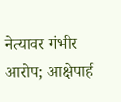नेत्यावर गंभीर आरोप; आक्षेपार्ह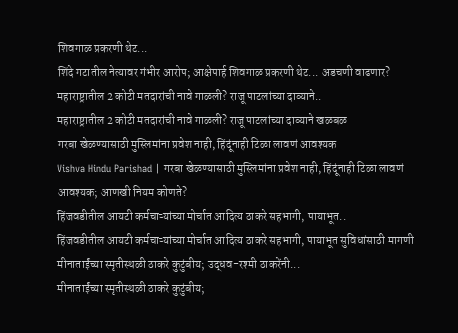शिवगाळ प्रकरणी थेट...
शिंदे गटातील नेत्यावर गंभीर आरोप; आक्षेपार्ह शिवगाळ प्रकरणी थेट... अडचणी वाढणार?
महाराष्ट्रातील 2 कोटी मतदारांची नावे गाळली? राजू पाटलांच्या दाव्याने..
महाराष्ट्रातील 2 कोटी मतदारांची नावे गाळली? राजू पाटलांच्या दाव्याने खळबळ
गरबा खेळण्यासाठी मुस्लिमांना प्रवेश नाही, हिंदूंनाही टिळा लावणं आवश्यक
Vishva Hindu Parishad | गरबा खेळण्यासाठी मुस्लिमांना प्रवेश नाही, हिंदूंनाही टिळा लावणं आवश्यक; आणखी नियम कोणते?
हिंजवडीतील आयटी कर्मचाऱ्यांच्या मोर्चात आदित्य ठाकरे सहभागी, पायाभूत..
हिंजवडीतील आयटी कर्मचाऱ्यांच्या मोर्चात आदित्य ठाकरे सहभागी, पायाभूत सुविधांसाठी मागणी
मीनाताईंच्या स्मृतीस्थळी ठाकरे कुटुंबीय; उद्धव-रश्मी ठाकरेंनी...
मीनाताईंच्या स्मृतीस्थळी ठाकरे कुटुंबीय;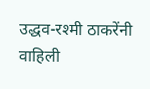उद्धव-रश्मी ठाकरेंनी वाहिली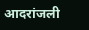आदरांजली